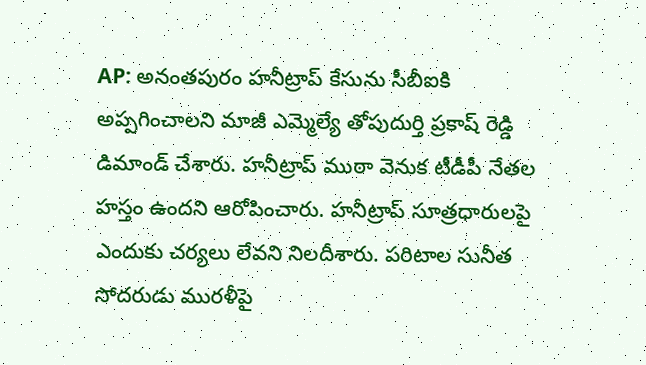AP: అనంతపురం హనీట్రాప్ కేసును సీబీఐకి అప్పగించాలని మాజీ ఎమ్మెల్యే తోపుదుర్తి ప్రకాష్ రెడ్డి డిమాండ్ చేశారు. హనీట్రాప్ ముఠా వెనుక టీడీపీ నేతల హస్తం ఉందని ఆరోపించారు. హనీట్రాప్ సూత్రధారులపై ఎందుకు చర్యలు లేవని నిలదీశారు. పరిటాల సునీత సోదరుడు మురళీపై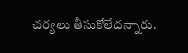చర్యలు తీసుకోలేదన్నారు.